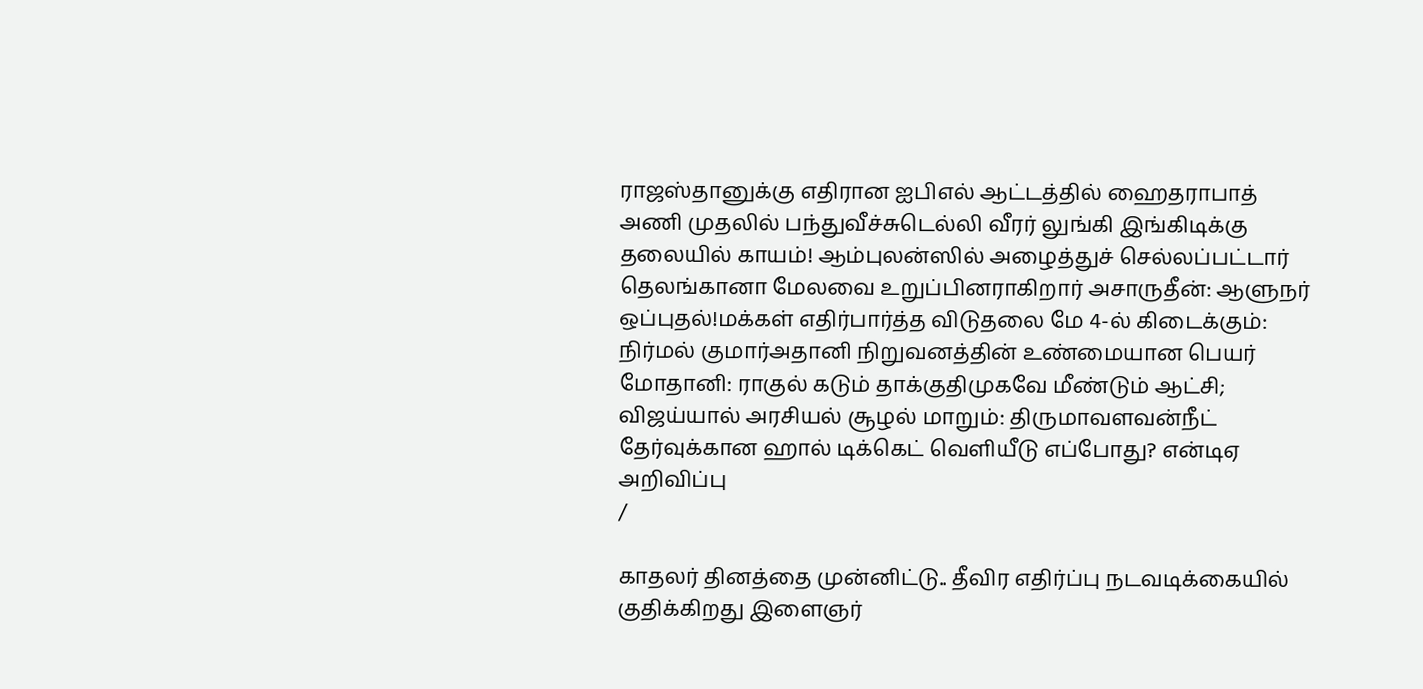ராஜஸ்தானுக்கு எதிரான ஐபிஎல் ஆட்டத்தில் ஹைதராபாத் அணி முதலில் பந்துவீச்சுடெல்லி வீரர் லுங்கி இங்கிடிக்கு தலையில் காயம்! ஆம்புலன்ஸில் அழைத்துச் செல்லப்பட்டார் தெலங்கானா மேலவை உறுப்பினராகிறார் அசாருதீன்: ஆளுநர் ஒப்புதல்!மக்கள் எதிர்பார்த்த விடுதலை மே 4-ல் கிடைக்கும்: நிர்மல் குமார்அதானி நிறுவனத்தின் உண்மையான பெயர் மோதானி: ராகுல் கடும் தாக்குதிமுகவே மீண்டும் ஆட்சி; விஜய்யால் அரசியல் சூழல் மாறும்: திருமாவளவன்நீட் தேர்வுக்கான ஹால் டிக்கெட் வெளியீடு எப்போது? என்டிஏ அறிவிப்பு
/

காதலர் தினத்தை முன்னிட்டு.. தீவிர எதிர்ப்பு நடவடிக்கையில் குதிக்கிறது இளைஞர்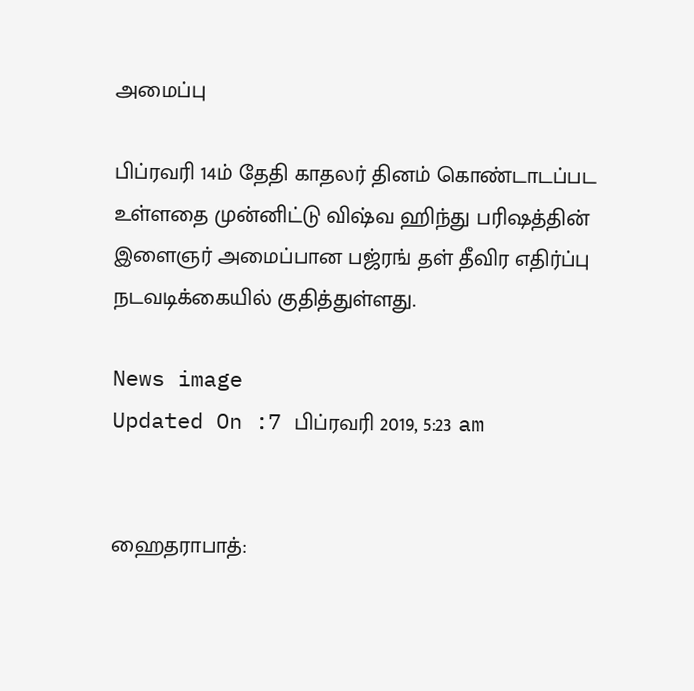அமைப்பு

பிப்ரவரி 14ம் தேதி காதலர் தினம் கொண்டாடப்பட உள்ளதை முன்னிட்டு விஷ்வ ஹிந்து பரிஷத்தின் இளைஞர் அமைப்பான பஜ்ரங் தள் தீவிர எதிர்ப்பு நடவடிக்கையில் குதித்துள்ளது.

News image
Updated On :7 பிப்ரவரி 2019, 5:23 am


ஹைதராபாத்: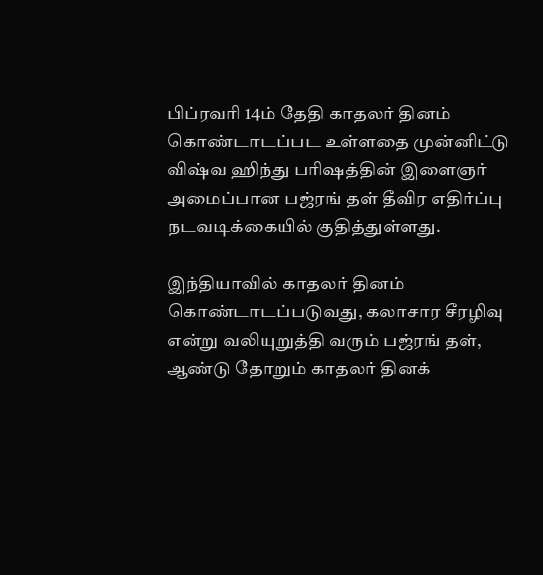பிப்ரவரி 14ம் தேதி காதலர் தினம் கொண்டாடப்பட உள்ளதை முன்னிட்டு விஷ்வ ஹிந்து பரிஷத்தின் இளைஞர் அமைப்பான பஜ்ரங் தள் தீவிர எதிர்ப்பு நடவடிக்கையில் குதித்துள்ளது.

இந்தியாவில் காதலர் தினம் கொண்டாடப்படுவது, கலாசார சீரழிவு என்று வலியுறுத்தி வரும் பஜ்ரங் தள், ஆண்டு தோறும் காதலர் தினக்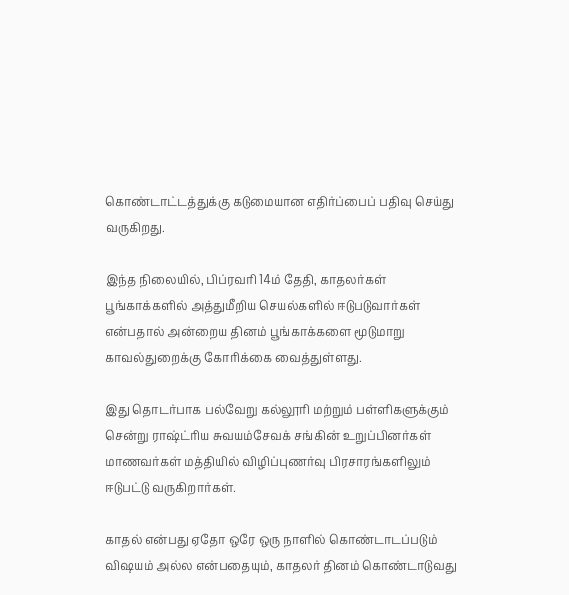கொண்டாட்டத்துக்கு கடுமையான எதிர்ப்பைப் பதிவு செய்து வருகிறது.

இந்த நிலையில், பிப்ரவரி 14ம் தேதி, காதலர்கள் பூங்காக்களில் அத்துமீறிய செயல்களில் ஈடுபடுவார்கள் என்பதால் அன்றைய தினம் பூங்காக்களை மூடுமாறு காவல்துறைக்கு கோரிக்கை வைத்துள்ளது.

இது தொடர்பாக பல்வேறு கல்லூரி மற்றும் பள்ளிகளுக்கும் சென்று ராஷ்ட்ரிய சுவயம்சேவக் சங்கின் உறுப்பினர்கள் மாணவர்கள் மத்தியில் விழிப்புணர்வு பிரசாரங்களிலும் ஈடுபட்டு வருகிறார்கள்.

காதல் என்பது ஏதோ ஒரே ஒரு நாளில் கொண்டாடப்படும் விஷயம் அல்ல என்பதையும், காதலர் தினம் கொண்டாடுவது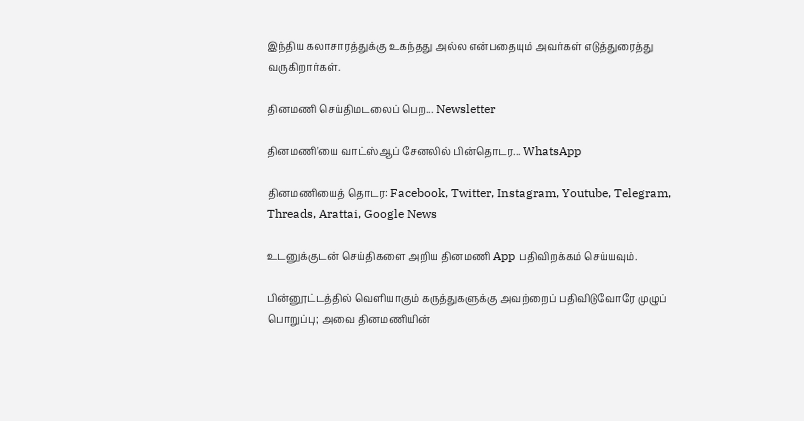இந்திய கலாசாரத்துக்கு உகந்தது அல்ல என்பதையும் அவர்கள் எடுத்துரைத்து வருகிறார்கள்.

தினமணி செய்திமடலைப் பெற... Newsletter

தினமணி'யை வாட்ஸ்ஆப் சேனலில் பின்தொடர... WhatsApp

தினமணியைத் தொடர: Facebook, Twitter, Instagram, Youtube, Telegram, Threads, Arattai, Google News

உடனுக்குடன் செய்திகளை அறிய தினமணி App பதிவிறக்கம் செய்யவும்.

பின்னூட்டத்தில் வெளியாகும் கருத்துகளுக்கு அவற்றைப் பதிவிடுவோரே முழுப் பொறுப்பு; அவை தினமணியின்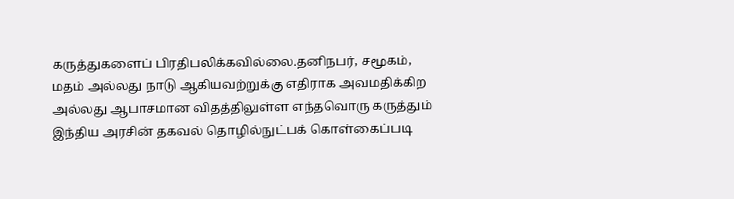கருத்துகளைப் பிரதிபலிக்கவில்லை.தனிநபர், சமூகம், மதம் அல்லது நாடு ஆகியவற்றுக்கு எதிராக அவமதிக்கிற அல்லது ஆபாசமான விதத்திலுள்ள எந்தவொரு கருத்தும் இந்திய அரசின் தகவல் தொழில்நுட்பக் கொள்கைப்படி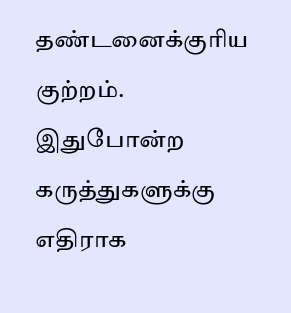தண்டனைக்குரிய குற்றம். இதுபோன்ற கருத்துகளுக்கு எதிராக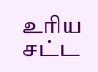உரிய சட்ட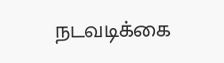நடவடிக்கை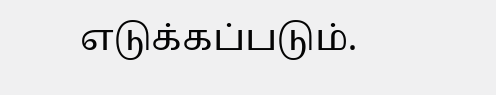எடுக்கப்படும்.